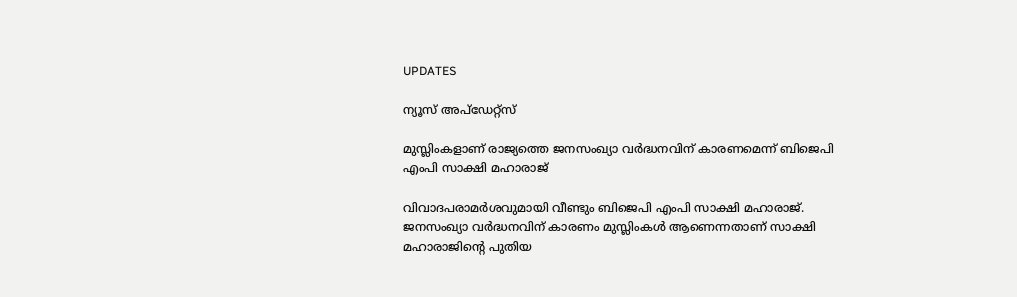UPDATES

ന്യൂസ് അപ്ഡേറ്റ്സ്

മുസ്ലിംകളാണ് രാജ്യത്തെ ജനസംഖ്യാ വര്‍ദ്ധനവിന് കാരണമെന്ന് ബിജെപി എംപി സാക്ഷി മഹാരാജ്

വിവാദപരാമര്‍ശവുമായി വീണ്ടും ബിജെപി എംപി സാക്ഷി മഹാരാജ്. ജനസംഖ്യാ വര്‍ദ്ധനവിന് കാരണം മുസ്ലിംകള്‍ ആണെന്നതാണ് സാക്ഷി മഹാരാജിന്റെ പുതിയ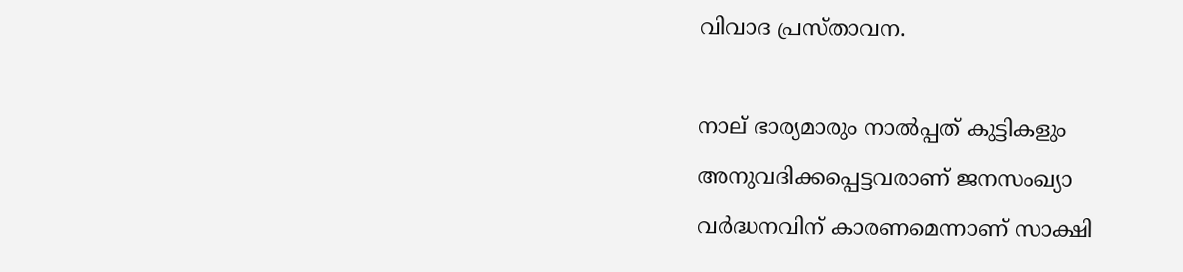വിവാദ പ്രസ്താവന.

നാല് ഭാര്യമാരും നാല്‍പ്പത് കുട്ടികളും അനുവദിക്കപ്പെട്ടവരാണ് ജനസംഖ്യാ വര്‍ദ്ധനവിന് കാരണമെന്നാണ് സാക്ഷി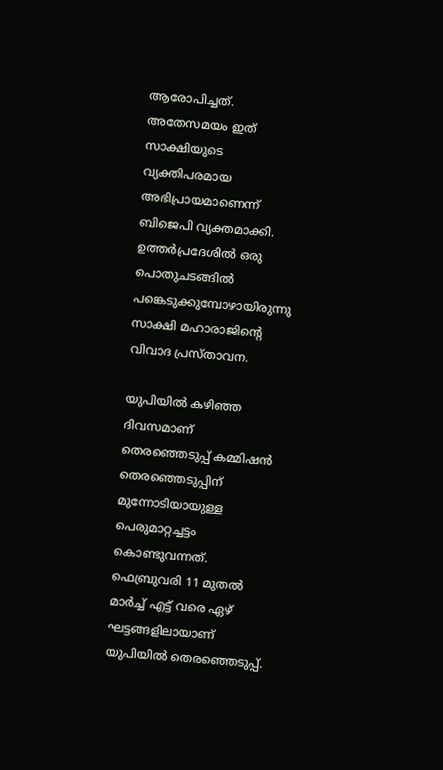ആരോപിച്ചത്. അതേസമയം ഇത് സാക്ഷിയുടെ വ്യക്തിപരമായ അഭിപ്രായമാണെന്ന് ബിജെപി വ്യക്തമാക്കി. ഉത്തര്‍പ്രദേശില്‍ ഒരു പൊതുചടങ്ങില്‍ പങ്കെടുക്കുമ്പോഴായിരുന്നു സാക്ഷി മഹാരാജിന്റെ വിവാദ പ്രസ്താവന.

യുപിയില്‍ കഴിഞ്ഞ ദിവസമാണ് തെരഞ്ഞെടുപ്പ് കമ്മിഷന്‍ തെരഞ്ഞെടുപ്പിന് മുന്നോടിയായുള്ള പെരുമാറ്റച്ചട്ടം കൊണ്ടുവന്നത്. ഫെബ്രുവരി 11 മുതല്‍ മാര്‍ച്ച് എട്ട് വരെ ഏഴ് ഘട്ടങ്ങളിലായാണ് യുപിയില്‍ തെരഞ്ഞെടുപ്പ്.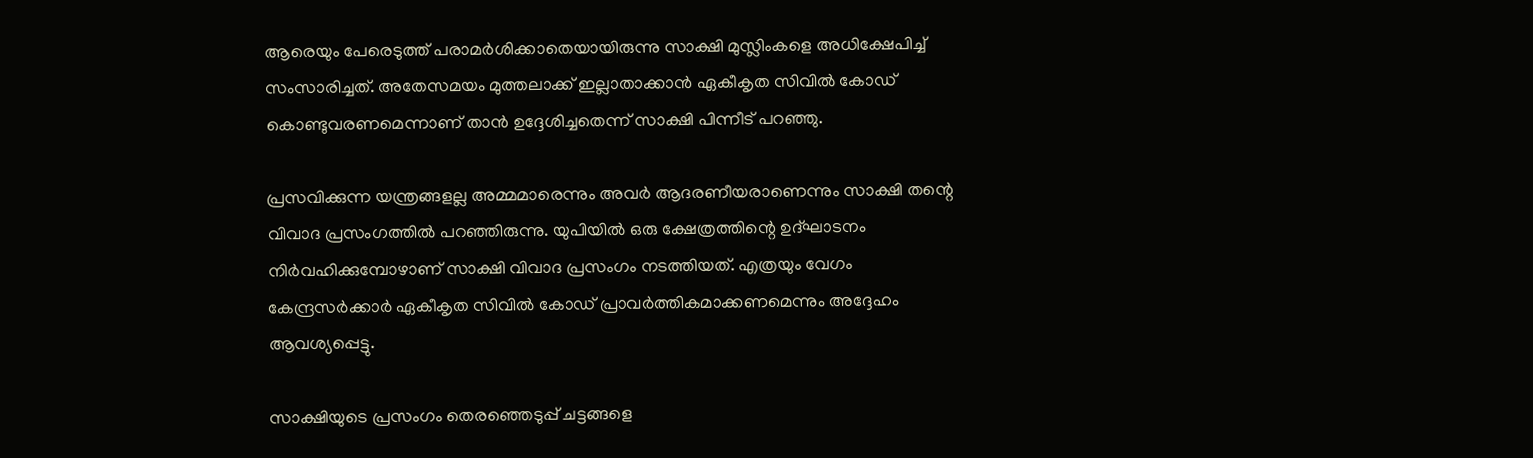ആരെയും പേരെടുത്ത് പരാമര്‍ശിക്കാതെയായിരുന്നു സാക്ഷി മുസ്ലിംകളെ അധിക്ഷേപിച്ച് സംസാരിച്ചത്. അതേസമയം മുത്തലാക്ക് ഇല്ലാതാക്കാന്‍ ഏകീകൃത സിവില്‍ കോഡ് കൊണ്ടുവരണമെന്നാണ് താന്‍ ഉദ്ദേശിച്ചതെന്ന് സാക്ഷി പിന്നീട് പറഞ്ഞു.

പ്രസവിക്കുന്ന യന്ത്രങ്ങളല്ല അമ്മമാരെന്നും അവര്‍ ആദരണീയരാണെന്നും സാക്ഷി തന്റെ വിവാദ പ്രസംഗത്തില്‍ പറഞ്ഞിരുന്നു. യുപിയില്‍ ഒരു ക്ഷേത്രത്തിന്റെ ഉദ്ഘാടനം നിര്‍വഹിക്കുമ്പോഴാണ് സാക്ഷി വിവാദ പ്രസംഗം നടത്തിയത്. എത്രയും വേഗം കേന്ദ്രസര്‍ക്കാര്‍ ഏകീകൃത സിവില്‍ കോഡ് പ്രാവര്‍ത്തികമാക്കണമെന്നും അദ്ദേഹം ആവശ്യപ്പെട്ടു.

സാക്ഷിയുടെ പ്രസംഗം തെരഞ്ഞെടുപ്പ് ചട്ടങ്ങളെ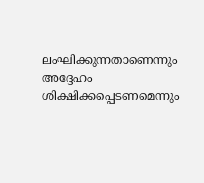ലംഘിക്കുന്നതാണെന്നും അദ്ദേഹം ശിക്ഷിക്കപ്പെടണമെന്നും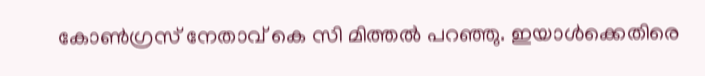കോണ്‍ഗ്രസ് നേതാവ് കെ സി മിത്തല്‍ പറഞ്ഞു. ഇയാള്‍ക്കെതിരെ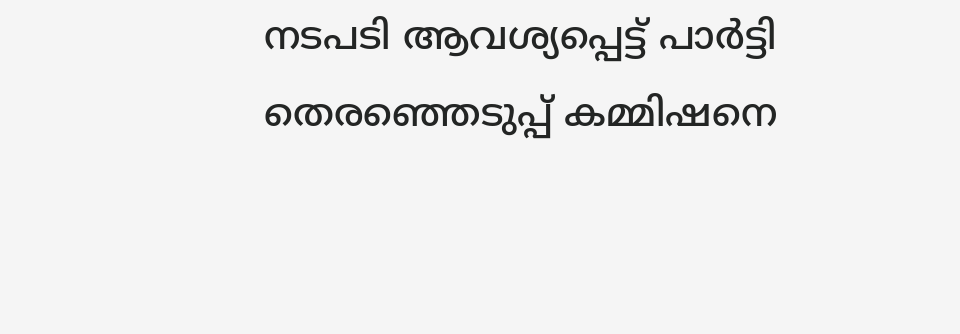നടപടി ആവശ്യപ്പെട്ട് പാര്‍ട്ടി തെരഞ്ഞെടുപ്പ് കമ്മിഷനെ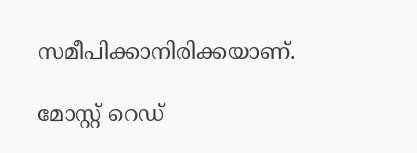സമീപിക്കാനിരിക്കയാണ്.

മോസ്റ്റ് റെഡ്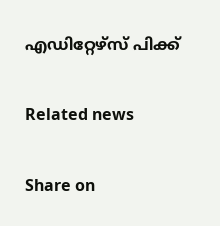എഡിറ്റേഴ്സ് പിക്ക്


Related news


Share on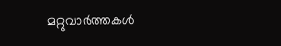മറ്റുവാര്‍ത്തകള്‍